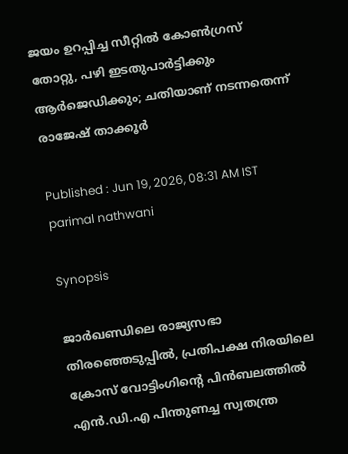ജയം ഉറപ്പിച്ച സീറ്റിൽ കോൺഗ്രസ് തോറ്റു, പഴി ഇടതുപാർട്ടിക്കും ആർജെഡിക്കും; ചതിയാണ് നടന്നതെന്ന് രാജേഷ് താക്കൂർ

Published : Jun 19, 2026, 08:31 AM IST
parimal nathwani

Synopsis

ജാർഖണ്ഡിലെ രാജ്യസഭാ തിരഞ്ഞെടുപ്പിൽ, പ്രതിപക്ഷ നിരയിലെ ക്രോസ് വോട്ടിംഗിന്റെ പിൻബലത്തിൽ എൻ.ഡി.എ പിന്തുണച്ച സ്വതന്ത്ര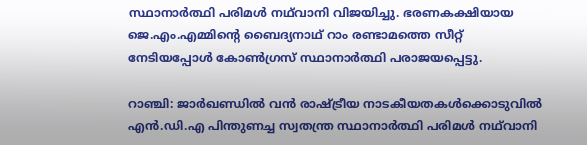സ്ഥാനാർത്ഥി പരിമൾ നഥ്‌വാനി വിജയിച്ചു. ഭരണകക്ഷിയായ ജെ.എം.എമ്മിന്റെ ബൈദ്യനാഥ് റാം രണ്ടാമത്തെ സീറ്റ് നേടിയപ്പോൾ കോൺഗ്രസ് സ്ഥാനാർത്ഥി പരാജയപ്പെട്ടു.

റാഞ്ചി: ജാർഖണ്ഡിൽ വൻ രാഷ്ട്രീയ നാടകീയതകൾക്കൊടുവിൽ എൻ.ഡി.എ പിന്തുണച്ച സ്വതന്ത്ര സ്ഥാനാർത്ഥി പരിമൾ നഥ്‌വാനി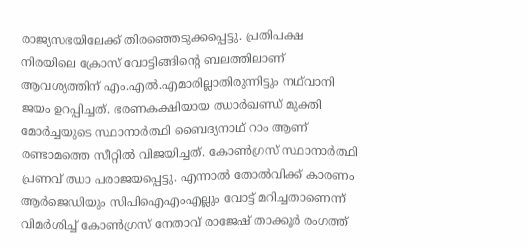രാജ്യസഭയിലേക്ക് തിരഞ്ഞെടുക്കപ്പെട്ടു. പ്രതിപക്ഷ നിരയിലെ ക്രോസ് വോട്ടിങ്ങിന്റെ ബലത്തിലാണ് ആവശ്യത്തിന് എം.എൽ.എമാരില്ലാതിരുന്നിട്ടും നഥ്‌വാനി ജയം ഉറപ്പിച്ചത്. ഭരണകക്ഷിയായ ഝാർഖണ്ഡ് മുക്തി മോർച്ചയുടെ സ്ഥാനാർത്ഥി ബൈദ്യനാഥ് റാം ആണ് രണ്ടാമത്തെ സീറ്റിൽ വിജയിച്ചത്. കോൺഗ്രസ് സ്ഥാനാർത്ഥി പ്രണവ് ഝാ പരാജയപ്പെട്ടു. എന്നാൽ തോൽവിക്ക് കാരണം ആർജെഡിയും സിപിഐഎംഎല്ലും വോട്ട് മറിച്ചതാണെന്ന് വിമർശിച്ച് കോൺഗ്രസ് നേതാവ് രാജേഷ് താക്കൂർ രംഗത്ത്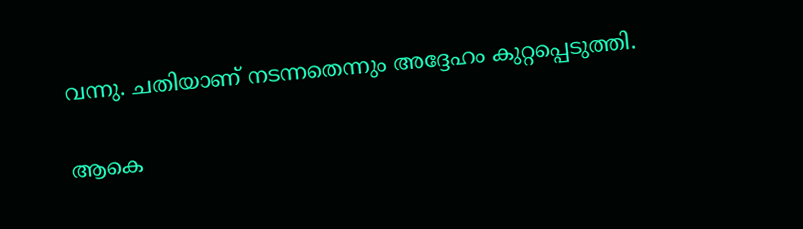വന്നു. ചതിയാണ് നടന്നതെന്നും അദ്ദേഹം കുറ്റപ്പെടുത്തി.

ആകെ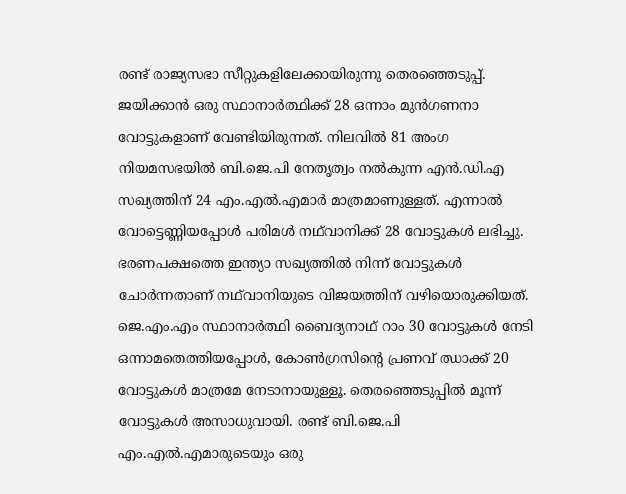രണ്ട് രാജ്യസഭാ സീറ്റുകളിലേക്കായിരുന്നു തെരഞ്ഞെടുപ്പ്. ജയിക്കാൻ ഒരു സ്ഥാനാർത്ഥിക്ക് 28 ഒന്നാം മുൻഗണനാ വോട്ടുകളാണ് വേണ്ടിയിരുന്നത്. നിലവിൽ 81 അംഗ നിയമസഭയിൽ ബി.ജെ.പി നേതൃത്വം നൽകുന്ന എൻ.ഡി.എ സഖ്യത്തിന് 24 എം.എൽ.എമാർ മാത്രമാണുള്ളത്. എന്നാൽ വോട്ടെണ്ണിയപ്പോൾ പരിമൾ നഥ്‌വാനിക്ക് 28 വോട്ടുകൾ ലഭിച്ചു. ഭരണപക്ഷത്തെ ഇന്ത്യാ സഖ്യത്തിൽ നിന്ന് വോട്ടുകൾ ചോർന്നതാണ് നഥ്‌വാനിയുടെ വിജയത്തിന് വഴിയൊരുക്കിയത്. ജെ.എം.എം സ്ഥാനാർത്ഥി ബൈദ്യനാഥ് റാം 30 വോട്ടുകൾ നേടി ഒന്നാമതെത്തിയപ്പോൾ, കോൺഗ്രസിന്റെ പ്രണവ് ഝാക്ക് 20 വോട്ടുകൾ മാത്രമേ നേടാനായുള്ളൂ. തെരഞ്ഞെടുപ്പിൽ മൂന്ന് വോട്ടുകൾ അസാധുവായി. രണ്ട് ബി.ജെ.പി എം.എൽ.എമാരുടെയും ഒരു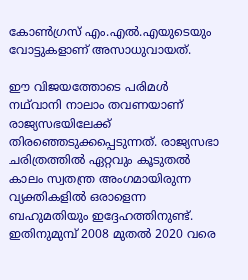കോൺഗ്രസ് എം.എൽ.എയുടെയും വോട്ടുകളാണ് അസാധുവായത്.

ഈ വിജയത്തോടെ പരിമൾ നഥ്‌വാനി നാലാം തവണയാണ് രാജ്യസഭയിലേക്ക് തിരഞ്ഞെടുക്കപ്പെടുന്നത്. രാജ്യസഭാ ചരിത്രത്തിൽ ഏറ്റവും കൂടുതൽ കാലം സ്വതന്ത്ര അംഗമായിരുന്ന വ്യക്തികളിൽ ഒരാളെന്ന ബഹുമതിയും ഇദ്ദേഹത്തിനുണ്ട്. ഇതിനുമുമ്പ് 2008 മുതൽ 2020 വരെ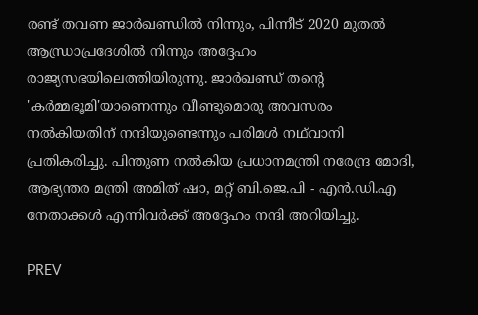രണ്ട് തവണ ജാർഖണ്ഡിൽ നിന്നും, പിന്നീട് 2020 മുതൽ ആന്ധ്രാപ്രദേശിൽ നിന്നും അദ്ദേഹം രാജ്യസഭയിലെത്തിയിരുന്നു. ജാർഖണ്ഡ് തന്റെ 'കർമ്മഭൂമി'യാണെന്നും വീണ്ടുമൊരു അവസരം നൽകിയതിന് നന്ദിയുണ്ടെന്നും പരിമൾ നഥ്‌വാനി പ്രതികരിച്ചു. പിന്തുണ നൽകിയ പ്രധാനമന്ത്രി നരേന്ദ്ര മോദി, ആഭ്യന്തര മന്ത്രി അമിത് ഷാ, മറ്റ് ബി.ജെ.പി - എൻ.ഡി.എ നേതാക്കൾ എന്നിവർക്ക് അദ്ദേഹം നന്ദി അറിയിച്ചു.

PREV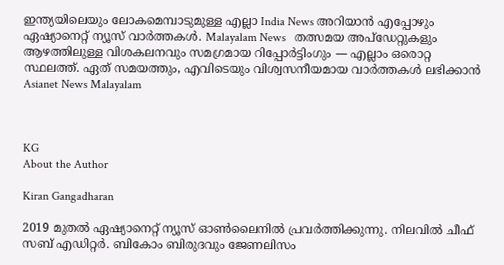ഇന്ത്യയിലെയും ലോകമെമ്പാടുമുള്ള എല്ലാ India News അറിയാൻ എപ്പോഴും ഏഷ്യാനെറ്റ് ന്യൂസ് വാർത്തകൾ. Malayalam News   തത്സമയ അപ്‌ഡേറ്റുകളും ആഴത്തിലുള്ള വിശകലനവും സമഗ്രമായ റിപ്പോർട്ടിംഗും — എല്ലാം ഒരൊറ്റ സ്ഥലത്ത്. ഏത് സമയത്തും, എവിടെയും വിശ്വസനീയമായ വാർത്തകൾ ലഭിക്കാൻ Asianet News Malayalam



KG
About the Author

Kiran Gangadharan

2019 മുതല്‍ ഏഷ്യാനെറ്റ് ന്യൂസ് ഓണ്‍ലൈനില്‍ പ്രവര്‍ത്തിക്കുന്നു. നിലവില്‍ ചീഫ് സബ് എഡിറ്റർ. ബികോം ബിരുദവും ജേണലിസം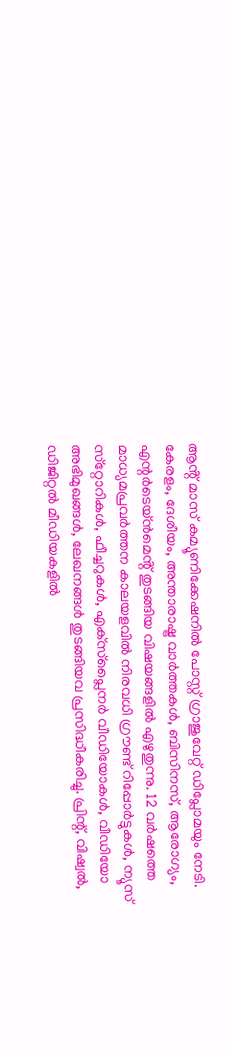ആൻ്റ് മാസ് കമ്യൂണിക്കേഷനിൽ പോസ്റ്റ് ഗ്രാജുവേറ്റ് ഡിപ്ലോമയും നേടി. കേരളം, ദേശീയം, അന്താരാഷ്ട്ര വാര്‍ത്തകള്‍, ബിസിനസ്, ആരോഗ്യം, എന്റർടെയ്ൻമെൻ്റ് തുടങ്ങിയ വിഷയങ്ങളില്‍ എഴുതുന്നു. 12 വര്‍ഷത്തെ മാധ്യമപ്രവര്‍ത്തന കാലയളവില്‍ നിരവധി ഗ്രൗണ്ട് റിപ്പോര്‍ട്ടുകള്‍, ന്യൂസ് സ്‌റ്റോറികള്‍, ഫീച്ചറുകള്‍, എക്‌സ്‌പ്ലൈന‍ർ വീഡിയോകൾ, വീഡിയോ അഭിമുഖങ്ങള്‍, ലേഖനങ്ങള്‍ തുടങ്ങിയവ പ്രസിദ്ധീകരിച്ചു. പ്രിന്റ്, വിഷ്വല്‍, ഡിജിറ്റല്‍ മീഡിയകളില്‍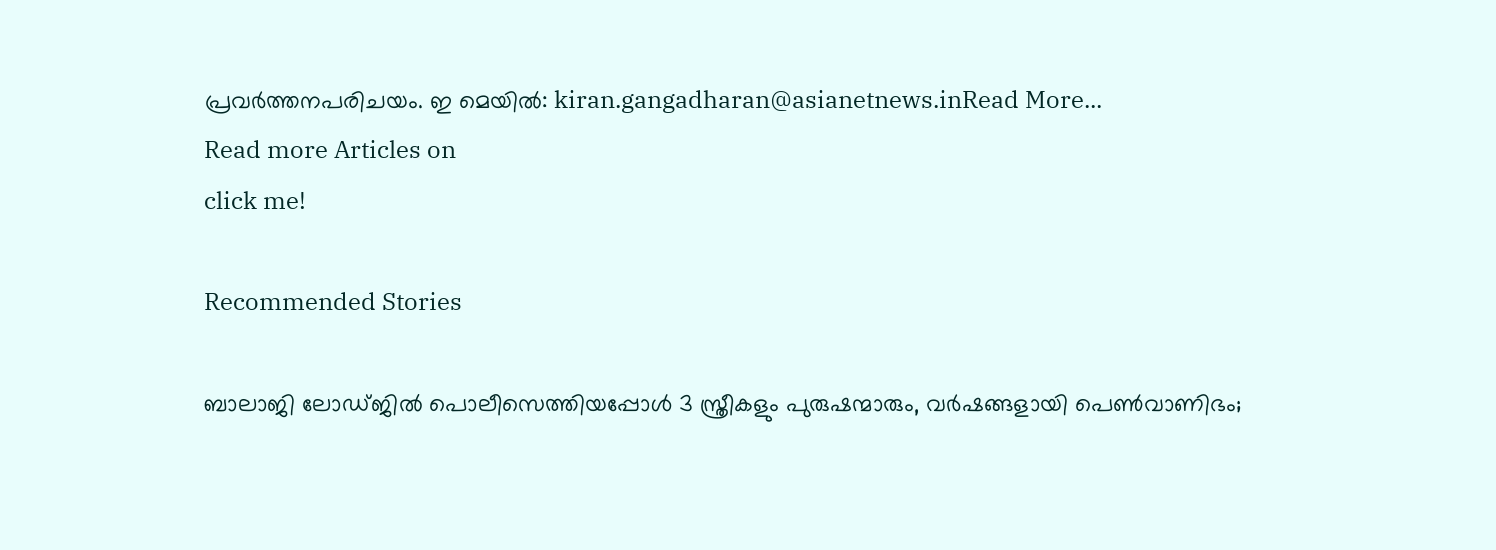പ്രവര്‍ത്തനപരിചയം. ഇ മെയില്‍: kiran.gangadharan@asianetnews.inRead More...
Read more Articles on
click me!

Recommended Stories

ബാലാജി ലോഡ്ജിൽ പൊലീസെത്തിയപ്പോൾ 3 സ്ത്രീകളും പുരുഷന്മാരും, വർഷങ്ങളായി പെൺവാണിഭം;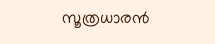സൂത്രധാരൻ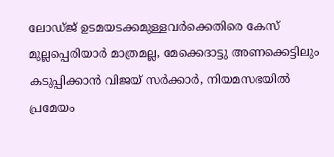ലോഡ്ജ് ഉടമയടക്കമുള്ളവർക്കെതിരെ കേസ്
മുല്ലപ്പെരിയാർ മാത്രമല്ല, മേക്കെദാട്ടു അണക്കെട്ടിലും കടുപ്പിക്കാൻ വിജയ് സർക്കാർ, നിയമസഭയിൽ പ്രമേയം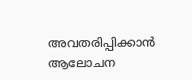അവതരിപ്പിക്കാൻ ആലോചന